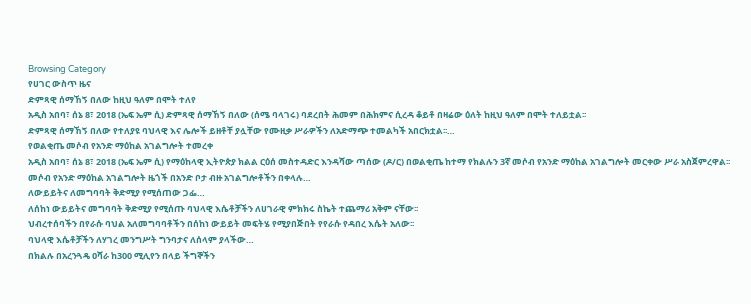Browsing Category
የሀገር ውስጥ ዜና
ድምጻዊ ሰማኸኝ በለው ከዚህ ዓለም በሞት ተለየ
አዲስ አበባ፣ ሰኔ 8፣ 2018 (ኤፍ ኤም ሲ) ድምጻዊ ሰማኸኝ በለው (ሰሜ ባላገሩ) ባደረበት ሕመም በሕክምና ሲረዳ ቆይቶ በዛሬው ዕለት ከዚህ ዓለም በሞት ተለይቷል፡፡
ድምጻዊ ሰማኸኝ በለው የተለያዩ ባህላዊ እና ሌሎች ይዘቶቸ ያሏቸው የሙዚቃ ሥራዎችን ለአድማጭ ተመልካች አበርክቷል፡፡…
የወልቂጤ መሶብ የአንድ ማዕከል አገልግሎት ተመረቀ
አዲስ አበባ፣ ሰኔ 8፣ 2018 (ኤፍ ኤም ሲ) የማዕከላዊ ኢትዮጵያ ክልል ርዕሰ መስተዳድር እንዳሻው ጣሰው (ዶ/ር) በወልቂጤ ከተማ የክልሉን 3ኛ መሶብ የአንድ ማዕከል አገልግሎት መርቀው ሥራ አስጀምረዋል፡፡
መሶብ የአንድ ማዕከል አገልግሎት ዜጎች በአንድ ቦታ ብዙ አገልግሎቶችን በቀላሉ…
ለውይይትና ለመግባባት ቅድሚያ የሚሰጠው ጋፌ…
ለሰከነ ውይይትና መግባባት ቅድሚያ የሚሰጡ ባህላዊ እሴቶቻችን ለሀገራዊ ምክክሩ ስኬት ተጨማሪ አቅም ናቸው፡፡
ህብረተሰባችን በየራሱ ባህል አለመግባባቶችን በሰከነ ውይይት መፍትሄ የሚያበጅበት የየራሱ የዳበረ እሴት አለው፡፡
ባህላዊ እሴቶቻችን ለሃገረ መንግሥት ግንባታና ለሰላም ያላችው…
በክልሉ በአረንጓዴ ዐሻራ ከ300 ሚሊየን በላይ ችግኞችን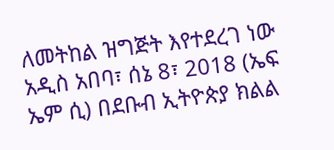ለመትከል ዝግጅት እየተደረገ ነው
አዲስ አበባ፣ ሰኔ 8፣ 2018 (ኤፍ ኤም ሲ) በደቡብ ኢትዮጵያ ክልል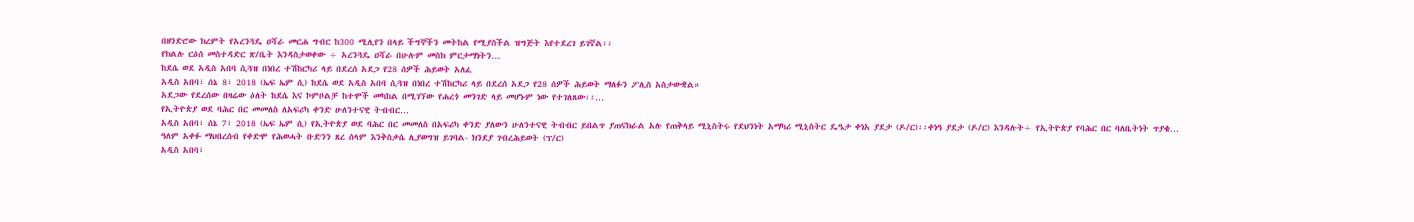በዘንድሮው ክረምት የአረንጓዴ ዐሻራ መርሐ ግብር ከ300 ሚሊየን በላይ ችግኞችን መትከል የሚያስችል ዝግጅት እየተደረገ ይገኛል፡፡
የክልሉ ርዕሰ መስተዳድር ጽ/ቤት እንዳስታወቀው ÷ አረንጓዴ ዐሻራ በሁሉም መስክ ምርታማነትን…
ከደሴ ወደ አዲስ አበባ ሲጓዝ በነበረ ተሽከርካሪ ላይ በደረሰ አደጋ የ28 ሰዎች ሕይወት አለፈ
አዲስ አበባ፣ ሰኔ 8፣ 2018 (ኤፍ ኤም ሲ) ከደሴ ወደ አዲስ አበባ ሲጓዝ በነበረ ተሽከርካሪ ላይ በደረሰ አደጋ የ28 ሰዎች ሕይወት ማለፉን ፖሊስ አስታውቋል።
አደጋው የደረሰው በዛሬው ዕለት ከደሴ እና ኮምቦልቻ ከተሞች መካከል በሚገኘው የሐረጎ መንገድ ላይ መሆኑም ነው የተገለጸው፡፡…
የኢትዮጵያ ወደ ባሕር በር መመለስ ለአፍሪካ ቀንድ ሁለንተናዊ ትብብር…
አዲስ አበባ፣ ሰኔ 7፣ 2018 (ኤፍ ኤም ሲ) የኢትዮጵያ ወደ ባሕር በር መመለስ በአፍሪካ ቀንድ ያለውን ሁለንተናዊ ትብብር ይበልጥ ያጠናክራል አሉ የጠቅላይ ሚኒስትሩ የደህንነት አማካሪ ሚኒስትር ዴዔታ ቀነአ ያደታ (ዶ/ር)፡፡ቀነዓ ያደታ (ዶ/ር) እንዳሉት÷ የኢትዮጵያ የባሕር በር ባለቤትነት ጥያቄ…
ዓለም አቀፉ ማህበረሰብ የቀድሞ የሕወሓት ቡድንን ጸረ ሰላም እንቅስቃሴ ሊያወግዝ ይገባል- ክንደያ ገብረሕይወት (ፕ/ር)
አዲስ አበባ፣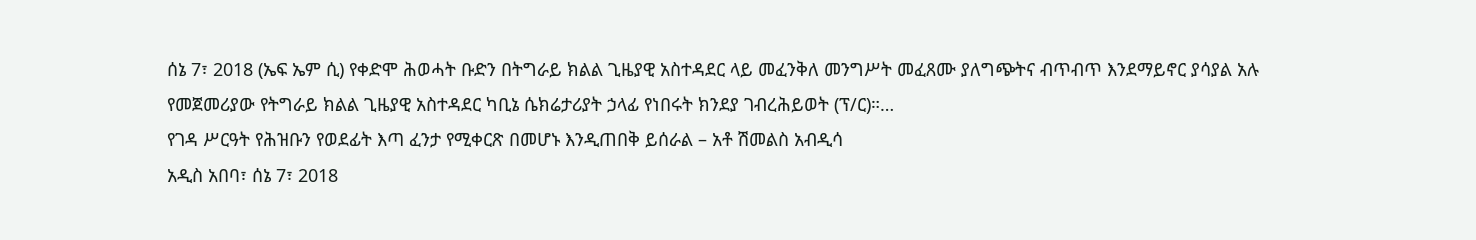ሰኔ 7፣ 2018 (ኤፍ ኤም ሲ) የቀድሞ ሕወሓት ቡድን በትግራይ ክልል ጊዜያዊ አስተዳደር ላይ መፈንቅለ መንግሥት መፈጸሙ ያለግጭትና ብጥብጥ እንደማይኖር ያሳያል አሉ የመጀመሪያው የትግራይ ክልል ጊዜያዊ አስተዳደር ካቢኔ ሴክሬታሪያት ኃላፊ የነበሩት ክንደያ ገብረሕይወት (ፕ/ር)።…
የገዳ ሥርዓት የሕዝቡን የወደፊት እጣ ፈንታ የሚቀርጽ በመሆኑ እንዲጠበቅ ይሰራል – አቶ ሽመልስ አብዲሳ
አዲስ አበባ፣ ሰኔ 7፣ 2018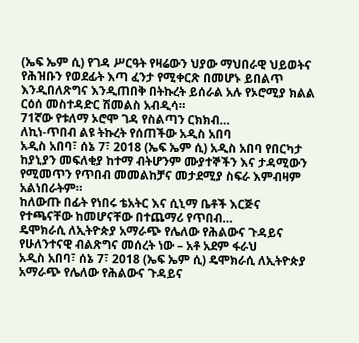(ኤፍ ኤም ሲ) የገዳ ሥርዓት የዛሬውን ህያው ማህበራዊ ህይወትና የሕዝቡን የወደፊት እጣ ፈንታ የሚቀርጽ በመሆኑ ይበልጥ እንዲበለጽግና እንዲጠበቅ በትኩረት ይሰራል አሉ የኦሮሚያ ክልል ርዕሰ መስተዳድር ሽመልስ አብዲሳ።
71ኛው የቱለማ ኦሮሞ ገዳ የስልጣን ርክክብ…
ለኪነ-ጥበብ ልዩ ትኩረት የሰጠችው አዲስ አበባ
አዲስ አበባ፣ ሰኔ 7፣ 2018 (ኤፍ ኤም ሲ) አዲስ አበባ የበርካታ ከያኒያን መፍለቂያ ከተማ ብትሆንም ሙያተኞችን እና ታዳሚውን የሚመጥን የጥበብ መመልከቻና መታደሚያ ስፍራ እምብዛም አልነበራትም።
ከለውጡ በፊት የነበሩ ቴአትር እና ሲኒማ ቤቶች እርጅና የተጫናቸው ከመሆናቸው በተጨማሪ የጥበብ…
ዴሞክራሲ ለኢትዮጵያ አማራጭ የሌለው የሕልውና ጉዳይና የሁለንተናዊ ብልጽግና መሰረት ነው – አቶ አደም ፋራህ
አዲስ አበባ፣ ሰኔ 7፣ 2018 (ኤፍ ኤም ሲ) ዴሞክራሲ ለኢትዮጵያ አማራጭ የሌለው የሕልውና ጉዳይና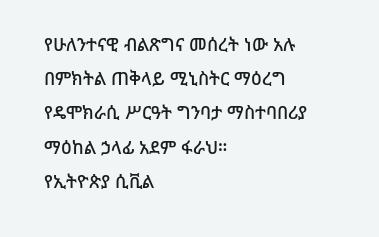የሁለንተናዊ ብልጽግና መሰረት ነው አሉ በምክትል ጠቅላይ ሚኒስትር ማዕረግ የዴሞክራሲ ሥርዓት ግንባታ ማስተባበሪያ ማዕከል ኃላፊ አደም ፋራህ።
የኢትዮጵያ ሲቪል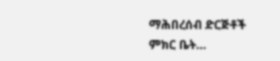ማሕበረሰብ ድርጅቶች ምክር ቤት…